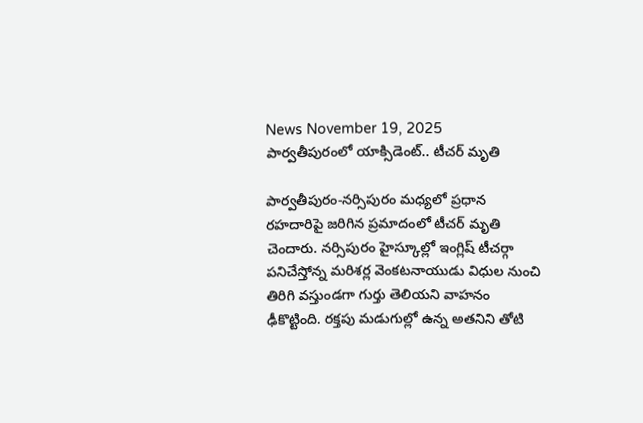News November 19, 2025
పార్వతీపురంలో యాక్సిడెంట్.. టీచర్ మృతి

పార్వతీపురం-నర్సిపురం మధ్యలో ప్రధాన రహదారిపై జరిగిన ప్రమాదంలో టీచర్ మృతి చెందారు. నర్సిపురం హైస్కూల్లో ఇంగ్లిష్ టీచర్గా పనిచేస్తోన్న మరిశర్ల వెంకటనాయుడు విధుల నుంచి తిరిగి వస్తుండగా గుర్తు తెలియని వాహనం ఢీకొట్టింది. రక్తపు మడుగుల్లో ఉన్న అతనిని తోటి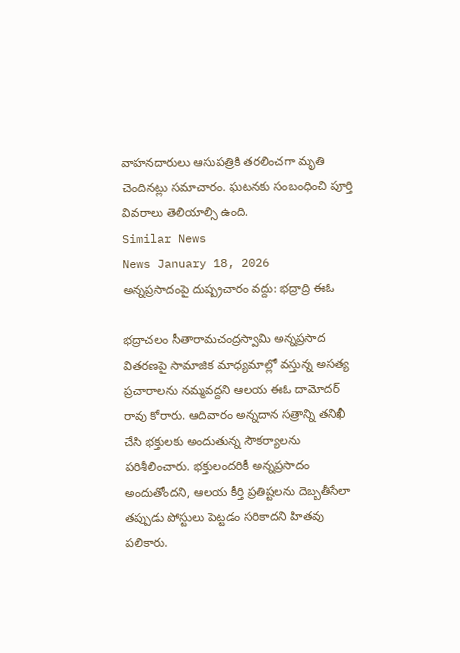వాహనదారులు ఆసుపత్రికి తరలించగా మృతి చెందినట్లు సమాచారం. ఘటనకు సంబంధించి పూర్తి వివరాలు తెలియాల్సి ఉంది.
Similar News
News January 18, 2026
అన్నప్రసాదంపై దుష్ప్రచారం వద్దు: భద్రాద్రి ఈఓ

భద్రాచలం సీతారామచంద్రస్వామి అన్నప్రసాద వితరణపై సామాజిక మాధ్యమాల్లో వస్తున్న అసత్య ప్రచారాలను నమ్మవద్దని ఆలయ ఈఓ దామోదర్ రావు కోరారు. ఆదివారం అన్నదాన సత్రాన్ని తనిఖీ చేసి భక్తులకు అందుతున్న సౌకర్యాలను పరిశీలించారు. భక్తులందరికీ అన్నప్రసాదం అందుతోందని, ఆలయ కీర్తి ప్రతిష్టలను దెబ్బతీసేలా తప్పుడు పోస్టులు పెట్టడం సరికాదని హితవు పలికారు.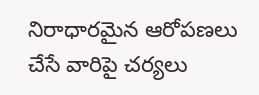నిరాధారమైన ఆరోపణలు చేసే వారిపై చర్యలు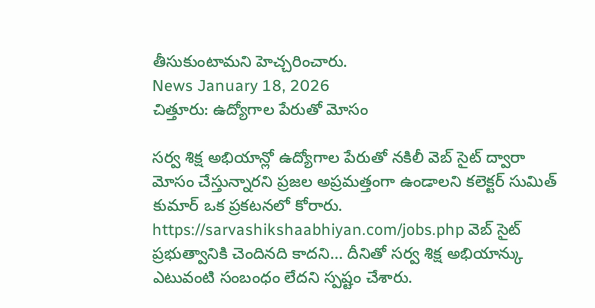తీసుకుంటామని హెచ్చరించారు.
News January 18, 2026
చిత్తూరు: ఉద్యోగాల పేరుతో మోసం

సర్వ శిక్ష అభియాన్లో ఉద్యోగాల పేరుతో నకిలీ వెబ్ సైట్ ద్వారా మోసం చేస్తున్నారని ప్రజల అప్రమత్తంగా ఉండాలని కలెక్టర్ సుమిత్ కుమార్ ఒక ప్రకటనలో కోరారు. https://sarvashikshaabhiyan.com/jobs.php వెబ్ సైట్ ప్రభుత్వానికి చెందినది కాదని… దీనితో సర్వ శిక్ష అభియాన్కు ఎటువంటి సంబంధం లేదని స్పష్టం చేశారు.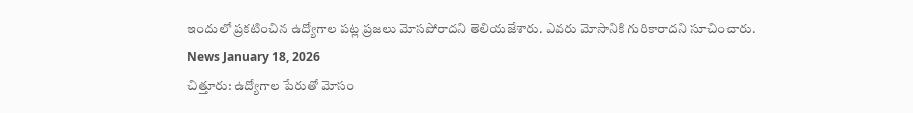ఇందులో ప్రకటించిన ఉద్యోగాల పట్ల ప్రజలు మోసపోరాదని తెలియజేశారు. ఎవరు మోసానికి గురికారాదని సూచించారు.
News January 18, 2026
చిత్తూరు: ఉద్యోగాల పేరుతో మోసం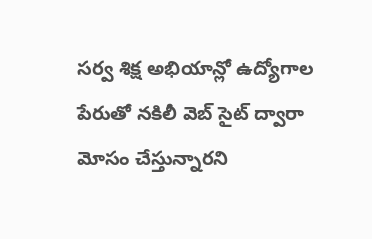సర్వ శిక్ష అభియాన్లో ఉద్యోగాల పేరుతో నకిలీ వెబ్ సైట్ ద్వారా మోసం చేస్తున్నారని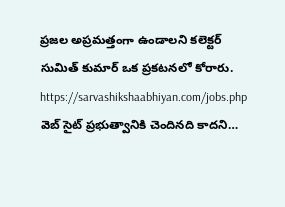ప్రజల అప్రమత్తంగా ఉండాలని కలెక్టర్ సుమిత్ కుమార్ ఒక ప్రకటనలో కోరారు. https://sarvashikshaabhiyan.com/jobs.php వెబ్ సైట్ ప్రభుత్వానికి చెందినది కాదని…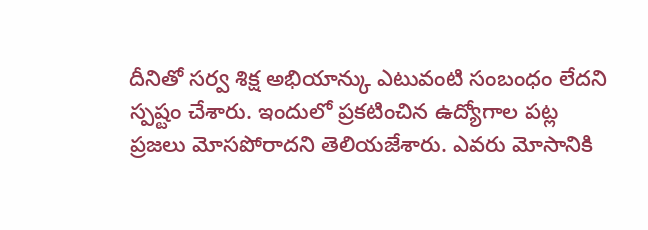దీనితో సర్వ శిక్ష అభియాన్కు ఎటువంటి సంబంధం లేదని స్పష్టం చేశారు. ఇందులో ప్రకటించిన ఉద్యోగాల పట్ల ప్రజలు మోసపోరాదని తెలియజేశారు. ఎవరు మోసానికి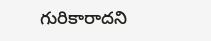గురికారాదని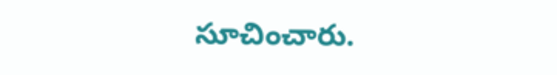సూచించారు.